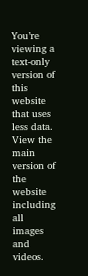You’re viewing a text-only version of this website that uses less data. View the main version of the website including all images and videos.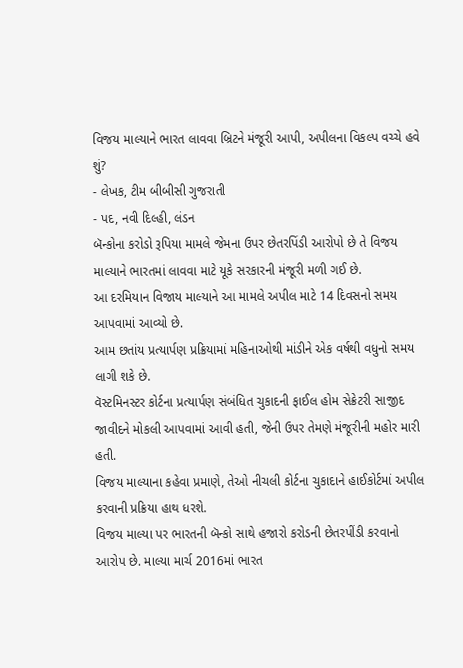વિજય માલ્યાને ભારત લાવવા બ્રિટને મંજૂરી આપી, અપીલના વિકલ્પ વચ્ચે હવે શું?
- લેખક, ટીમ બીબીસી ગુજરાતી
- પદ, નવી દિલ્હી, લંડન
બૅન્કોના કરોડો રૂપિયા મામલે જેમના ઉપર છેતરપિંડી આરોપો છે તે વિજય માલ્યાને ભારતમાં લાવવા માટે યૂકે સરકારની મંજૂરી મળી ગઈ છે.
આ દરમિયાન વિજાય માલ્યાને આ મામલે અપીલ માટે 14 દિવસનો સમય આપવામાં આવ્યો છે.
આમ છતાંય પ્રત્યાર્પણ પ્રક્રિયામાં મહિનાઓથી માંડીને એક વર્ષથી વધુનો સમય લાગી શકે છે.
વૅસ્ટમિનસ્ટર કોર્ટના પ્રત્યાર્પણ સંબંધિત ચુકાદની ફાઈલ હોમ સેક્રેટરી સાજીદ જાવીદને મોકલી આપવામાં આવી હતી, જેની ઉપર તેમણે મંજૂરીની મહોર મારી હતી.
વિજય માલ્યાના કહેવા પ્રમાણે, તેઓ નીચલી કોર્ટના ચુકાદાને હાઈકોર્ટમાં અપીલ કરવાની પ્રક્રિયા હાથ ધરશે.
વિજય માલ્યા પર ભારતની બૅન્કો સાથે હજારો કરોડની છેતરપીંડી કરવાનો આરોપ છે. માલ્યા માર્ચ 2016માં ભારત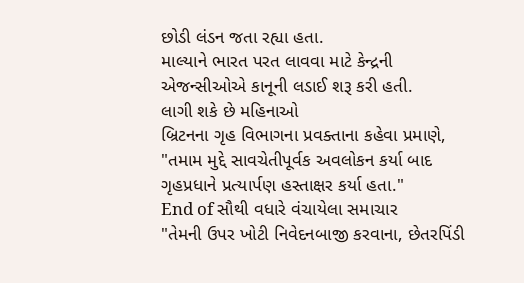છોડી લંડન જતા રહ્યા હતા.
માલ્યાને ભારત પરત લાવવા માટે કેન્દ્રની એજન્સીઓએ કાનૂની લડાઈ શરૂ કરી હતી.
લાગી શકે છે મહિનાઓ
બ્રિટનના ગૃહ વિભાગના પ્રવક્તાના કહેવા પ્રમાણે, "તમામ મુદ્દે સાવચેતીપૂર્વક અવલોકન કર્યા બાદ ગૃહપ્રધાને પ્રત્યાર્પણ હસ્તાક્ષર કર્યા હતા."
End of સૌથી વધારે વંચાયેલા સમાચાર
"તેમની ઉપર ખોટી નિવેદનબાજી કરવાના, છેતરપિંડી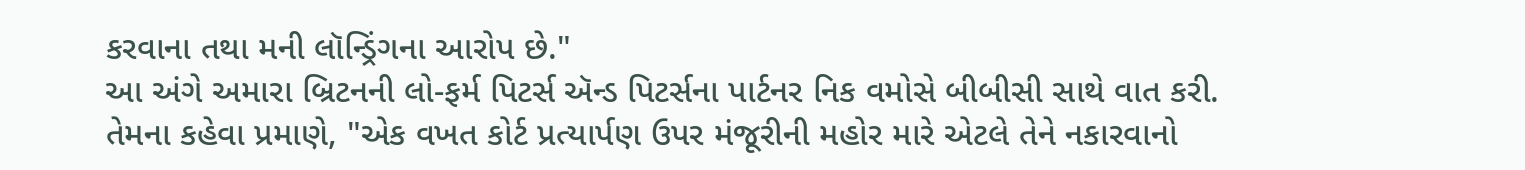કરવાના તથા મની લૉન્ડ્રિંગના આરોપ છે."
આ અંગે અમારા બ્રિટનની લો-ફર્મ પિટર્સ ઍન્ડ પિટર્સના પાર્ટનર નિક વમોસે બીબીસી સાથે વાત કરી.
તેમના કહેવા પ્રમાણે, "એક વખત કોર્ટ પ્રત્યાર્પણ ઉપર મંજૂરીની મહોર મારે એટલે તેને નકારવાનો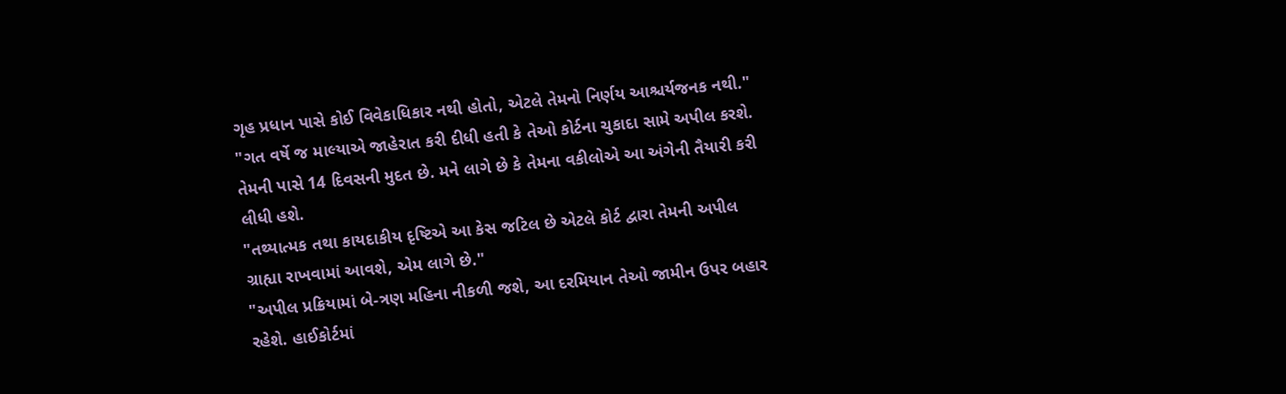ગૃહ પ્રધાન પાસે કોઈ વિવેકાધિકાર નથી હોતો, એટલે તેમનો નિર્ણય આશ્ચર્યજનક નથી."
"ગત વર્ષે જ માલ્યાએ જાહેરાત કરી દીધી હતી કે તેઓ કોર્ટના ચુકાદા સામે અપીલ કરશે. તેમની પાસે 14 દિવસની મુદત છે. મને લાગે છે કે તેમના વકીલોએ આ અંગેની તૈયારી કરી લીધી હશે.
"તથ્યાત્મક તથા કાયદાકીય દૃષ્ટિએ આ કેસ જટિલ છે એટલે કોર્ટ દ્વારા તેમની અપીલ ગ્રાહ્યા રાખવામાં આવશે, એમ લાગે છે."
"અપીલ પ્રક્રિયામાં બે-ત્રણ મહિના નીકળી જશે, આ દરમિયાન તેઓ જામીન ઉપર બહાર રહેશે. હાઈકોર્ટમાં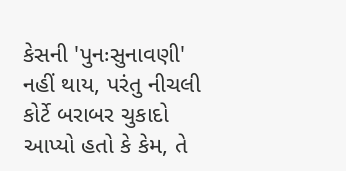કેસની 'પુનઃસુનાવણી' નહીં થાય, પરંતુ નીચલી કોર્ટે બરાબર ચુકાદો આપ્યો હતો કે કેમ, તે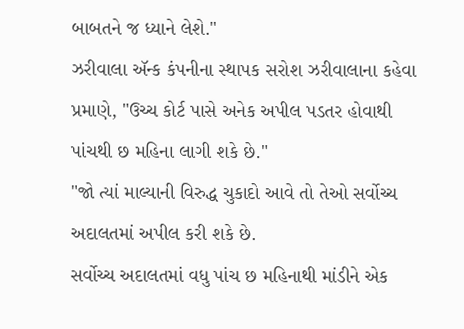બાબતને જ ધ્યાને લેશે."
ઝરીવાલા ઍન્ક કંપનીના સ્થાપક સરોશ ઝરીવાલાના કહેવા પ્રમાણે, "ઉચ્ચ કોર્ટ પાસે અનેક અપીલ પડતર હોવાથી પાંચથી છ મહિના લાગી શકે છે."
"જો ત્યાં માલ્યાની વિરુદ્ધ ચુકાદો આવે તો તેઓ સર્વોચ્ચ અદાલતમાં અપીલ કરી શકે છે.
સર્વોચ્ચ અદાલતમાં વધુ પાંચ છ મહિનાથી માંડીને એક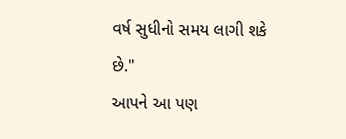વર્ષ સુધીનો સમય લાગી શકે છે."
આપને આ પણ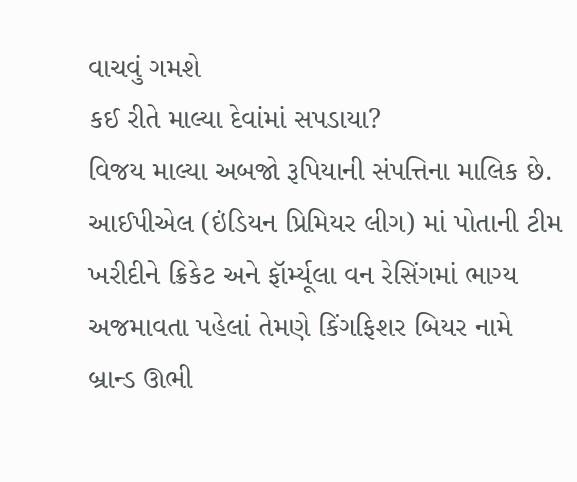વાચવું ગમશે
કઈ રીતે માલ્યા દેવાંમાં સપડાયા?
વિજય માલ્યા અબજો રૂપિયાની સંપત્તિના માલિક છે.
આઈપીએલ (ઇંડિયન પ્રિમિયર લીગ) માં પોતાની ટીમ ખરીદીને ક્રિકેટ અને ફૉર્મ્યૂલા વન રેસિંગમાં ભાગ્ય અજમાવતા પહેલાં તેમણે કિંગફિશર બિયર નામે બ્રાન્ડ ઊભી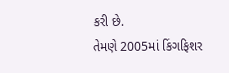કરી છે.
તેમણે 2005માં કિંગફિશર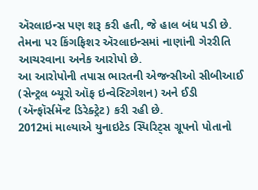ઍરલાઇન્સ પણ શરૂ કરી હતી, જે હાલ બંધ પડી છે.
તેમના પર કિંગફિશર ઍરલાઇન્સમાં નાણાંની ગેરરીતિ આચરવાના અનેક આરોપો છે.
આ આરોપોની તપાસ ભારતની એજન્સીઓ સીબીઆઈ (સેન્ટ્રલ બ્યૂરો ઑફ ઇન્વેસ્ટિગેશન) અને ઈડી (ઍન્ફૉર્સમૅન્ટ ડિરેક્ટ્રેટ) કરી રહી છે.
2012માં માલ્યાએ યુનાઇટેડ સ્પિરિટ્સ ગ્રૂપનો પોતાનો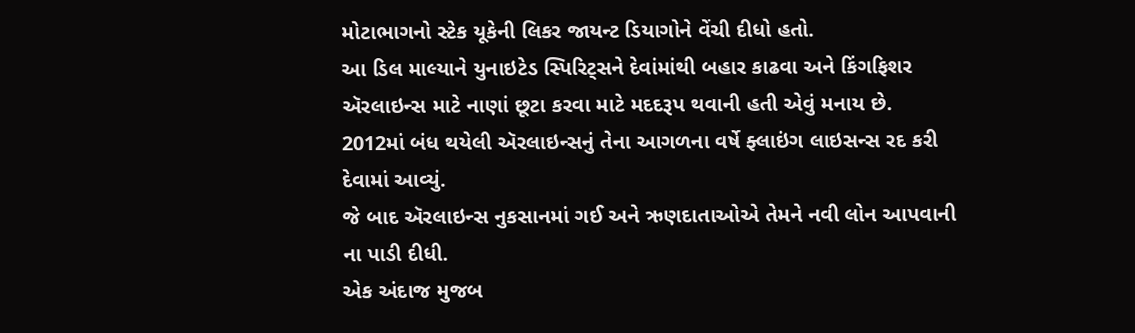મોટાભાગનો સ્ટેક યૂકેની લિકર જાયન્ટ ડિયાગોને વેંચી દીધો હતો.
આ ડિલ માલ્યાને યુનાઇટેડ સ્પિરિટ્સને દેવાંમાંથી બહાર કાઢવા અને કિંગફિશર ઍરલાઇન્સ માટે નાણાં છૂટા કરવા માટે મદદરૂપ થવાની હતી એવું મનાય છે.
2012માં બંધ થયેલી ઍરલાઇન્સનું તેના આગળના વર્ષે ફ્લાઇંગ લાઇસન્સ રદ કરી દેવામાં આવ્યું.
જે બાદ ઍરલાઇન્સ નુકસાનમાં ગઈ અને ઋણદાતાઓએ તેમને નવી લોન આપવાની ના પાડી દીધી.
એક અંદાજ મુજબ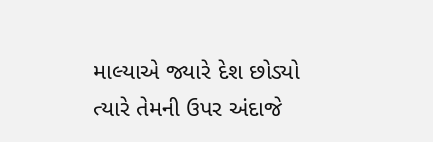માલ્યાએ જ્યારે દેશ છોડ્યો ત્યારે તેમની ઉપર અંદાજે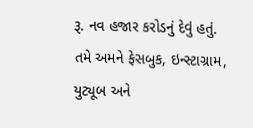રૂ. નવ હજાર કરોડનું દેવું હતું.
તમે અમને ફેસબુક, ઇન્સ્ટાગ્રામ, યુટ્યૂબ અને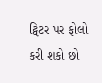ટ્વિટર પર ફોલો કરી શકો છો